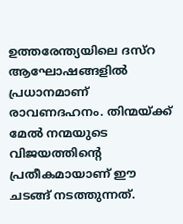ഉത്തരേന്ത്യയിലെ ദസ്റ ആഘോഷങ്ങളിൽ പ്രധാനമാണ് രാവണദഹനം. തിന്മയ്ക്ക് മേൽ നന്മയുടെ വിജയത്തിന്റെ പ്രതീകമായാണ് ഈ ചടങ്ങ് നടത്തുന്നത്.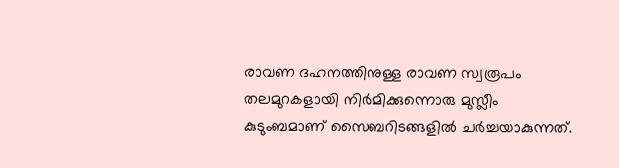രാവണ ദഹനത്തിനുള്ള രാവണ സ്വരൂപം തലമുറകളായി നിർമിക്കുന്നൊരു മുസ്ലീം കുടുംബമാണ് സൈബറിടങ്ങളിൽ ചർച്ചയാകുന്നത്.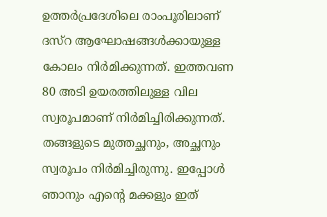ഉത്തർപ്രദേശിലെ രാംപൂരിലാണ് ദസ്റ ആഘോഷങ്ങൾക്കായുള്ള കോലം നിർമിക്കുന്നത്. ഇത്തവണ 80 അടി ഉയരത്തിലുള്ള വില സ്വരൂപമാണ് നിർമിച്ചിരിക്കുന്നത്. തങ്ങളുടെ മുത്തച്ഛനും, അച്ഛനും സ്വരൂപം നിർമിച്ചിരുന്നു. ഇപ്പോൾ ഞാനും എന്റെ മക്കളും ഇത്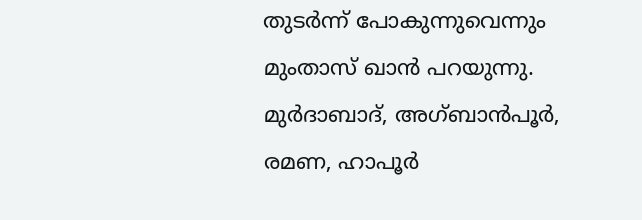തുടർന്ന് പോകുന്നുവെന്നും മുംതാസ് ഖാൻ പറയുന്നു.
മുർദാബാദ്, അഗ്ബാൻപൂർ, രമണ, ഹാപൂർ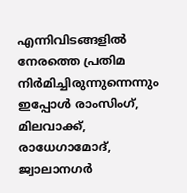എന്നിവിടങ്ങളിൽ നേരത്തെ പ്രതിമ നിർമിച്ചിരുന്നുന്നെന്നും ഇപ്പോൾ രാംസിംഗ്, മിലവാക്ക്, രാധേഗാമോദ്, ജ്വാലാനഗർ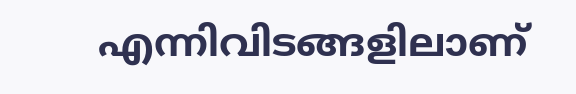എന്നിവിടങ്ങളിലാണ്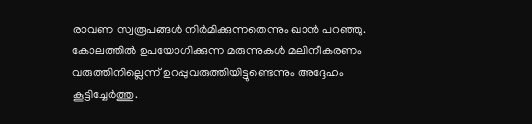രാവണ സ്വരൂപങ്ങൾ നിർമിക്കുന്നതെന്നും ഖാൻ പറഞ്ഞു. കോലത്തിൽ ഉപയോഗിക്കുന്ന മരുന്നുകൾ മലിനീകരണം വരുത്തിനില്ലെന്ന് ഉറപ്പുവരുത്തിയിട്ടുണ്ടെന്നും അദ്ദേഹം കൂട്ടിച്ചേർത്തു.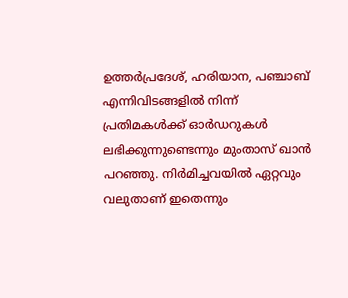ഉത്തർപ്രദേശ്, ഹരിയാന, പഞ്ചാബ് എന്നിവിടങ്ങളിൽ നിന്ന് പ്രതിമകൾക്ക് ഓർഡറുകൾ ലഭിക്കുന്നുണ്ടെന്നും മുംതാസ് ഖാൻ പറഞ്ഞു. നിർമിച്ചവയിൽ ഏറ്റവും വലുതാണ് ഇതെന്നും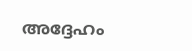അദ്ദേഹം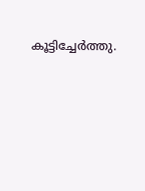കൂട്ടിച്ചേർത്തു.